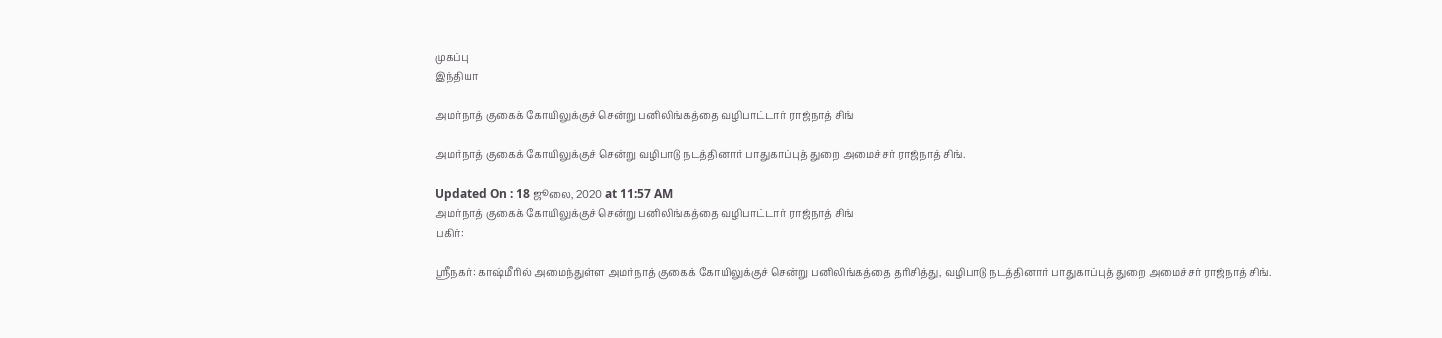முகப்பு
இந்தியா

அமர்நாத் குகைக் கோயிலுக்குச் சென்று பனிலிங்கத்தை வழிபாட்டார் ராஜ்நாத் சிங்

அமர்நாத் குகைக் கோயிலுக்குச் சென்று வழிபாடு நடத்தினார் பாதுகாப்புத் துறை அமைச்சர் ராஜ்நாத் சிங்.

Updated On : 18 ஜூலை, 2020 at 11:57 AM
அமர்நாத் குகைக் கோயிலுக்குச் சென்று பனிலிங்கத்தை வழிபாட்டார் ராஜ்நாத் சிங்
பகிர்:

ஸ்ரீநகர்: காஷ்மீரில் அமைந்துள்ள அமர்நாத் குகைக் கோயிலுக்குச் சென்று பனிலிங்கத்தை தரிசித்து, வழிபாடு நடத்தினார் பாதுகாப்புத் துறை அமைச்சர் ராஜ்நாத் சிங்.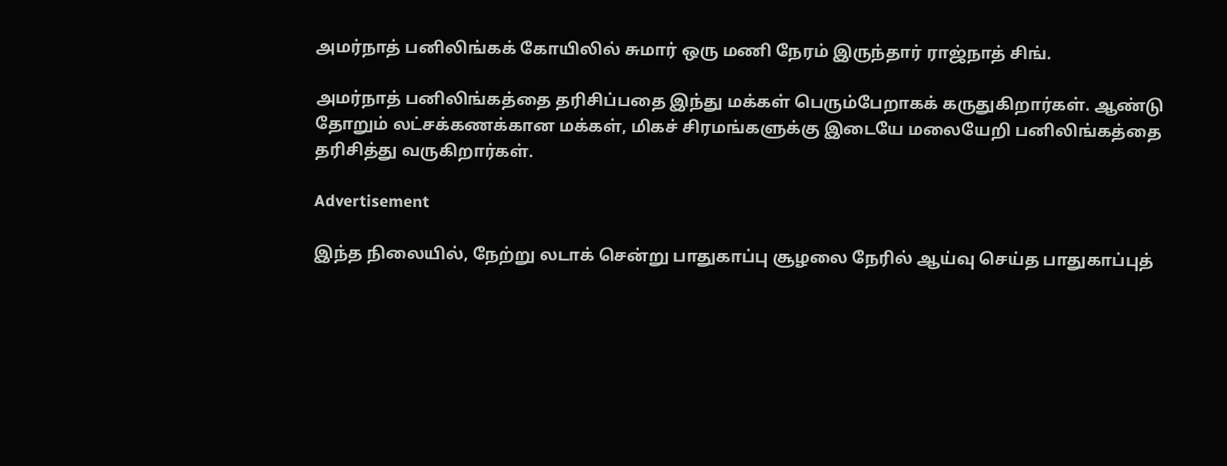அமர்நாத் பனிலிங்கக் கோயிலில் சுமார் ஒரு மணி நேரம் இருந்தார் ராஜ்நாத் சிங்.

அமர்நாத் பனிலிங்கத்தை தரிசிப்பதை இந்து மக்கள் பெரும்பேறாகக் கருதுகிறார்கள். ஆண்டு தோறும் லட்சக்கணக்கான மக்கள், மிகச் சிரமங்களுக்கு இடையே மலையேறி பனிலிங்கத்தை தரிசித்து வருகிறார்கள்.

Advertisement

இந்த நிலையில், நேற்று லடாக் சென்று பாதுகாப்பு சூழலை நேரில் ஆய்வு செய்த பாதுகாப்புத்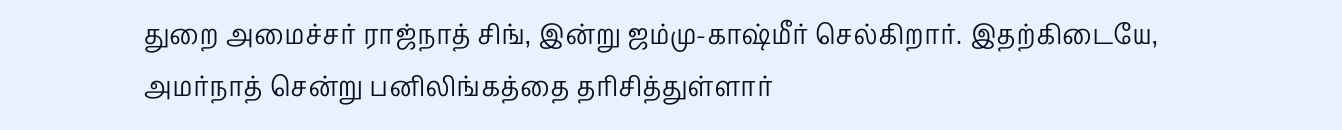துறை அமைச்சர் ராஜ்நாத் சிங், இன்று ஜம்மு-காஷ்மீர் செல்கிறார். இதற்கிடையே, அமர்நாத் சென்று பனிலிங்கத்தை தரிசித்துள்ளார்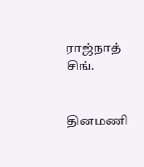ராஜ்நாத் சிங்.


தினமணி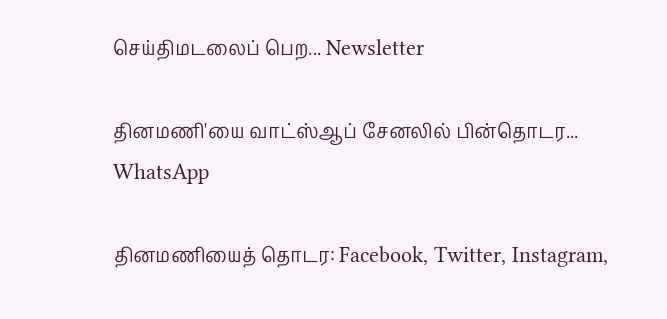செய்திமடலைப் பெற... Newsletter

தினமணி'யை வாட்ஸ்ஆப் சேனலில் பின்தொடர... WhatsApp

தினமணியைத் தொடர: Facebook, Twitter, Instagram,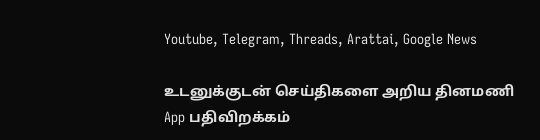Youtube, Telegram, Threads, Arattai, Google News

உடனுக்குடன் செய்திகளை அறிய தினமணி App பதிவிறக்கம்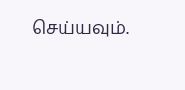செய்யவும்.